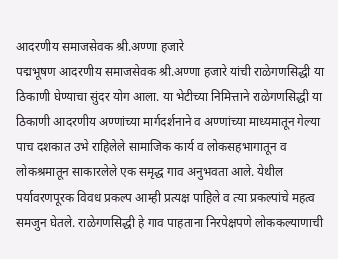आदरणीय समाजसेवक श्री.अण्णा हजारे
पद्मभूषण आदरणीय समाजसेवक श्री.अण्णा हजारे यांची राळेगणसिद्धी या ठिकाणी घेण्याचा सुंदर योग आला. या भेटीच्या निमित्ताने राळेगणसिद्धी या ठिकाणी आदरणीय अण्णांच्या मार्गदर्शनाने व अण्णांच्या माध्यमातून गेल्या पाच दशकात उभे राहिलेले सामाजिक कार्य व लोकसहभागातून व लोकश्रमातून साकारलेले एक समृद्ध गाव अनुभवता आले. येथील पर्यावरणपूरक विवध प्रकल्प आम्ही प्रत्यक्ष पाहिले व त्या प्रकल्पांचे महत्व समजुन घेतले. राळेगणसिद्धी हे गाव पाहताना निरपेक्षपणे लोककल्याणाची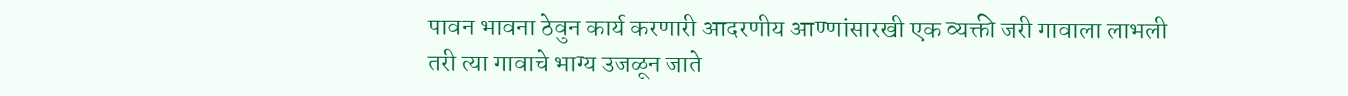पावन भावना ठेवुन कार्य करणारी आदरणीय आण्णांसारखी एक व्यक्ती जरी गावाला लाभली तरी त्या गावाचे भाग्य उजळून जाते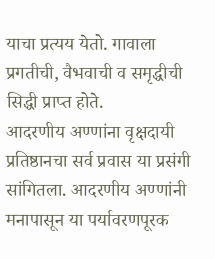याचा प्रत्यय येतो. गावाला प्रगतीची, वैभवाची व समृद्धीची सिद्धी प्राप्त होते.
आदरणीय अण्णांना वृक्षदायी प्रतिष्ठानचा सर्व प्रवास या प्रसंगी सांगितला. आदरणीय अण्णांनी मनापासून या पर्यावरणपूरक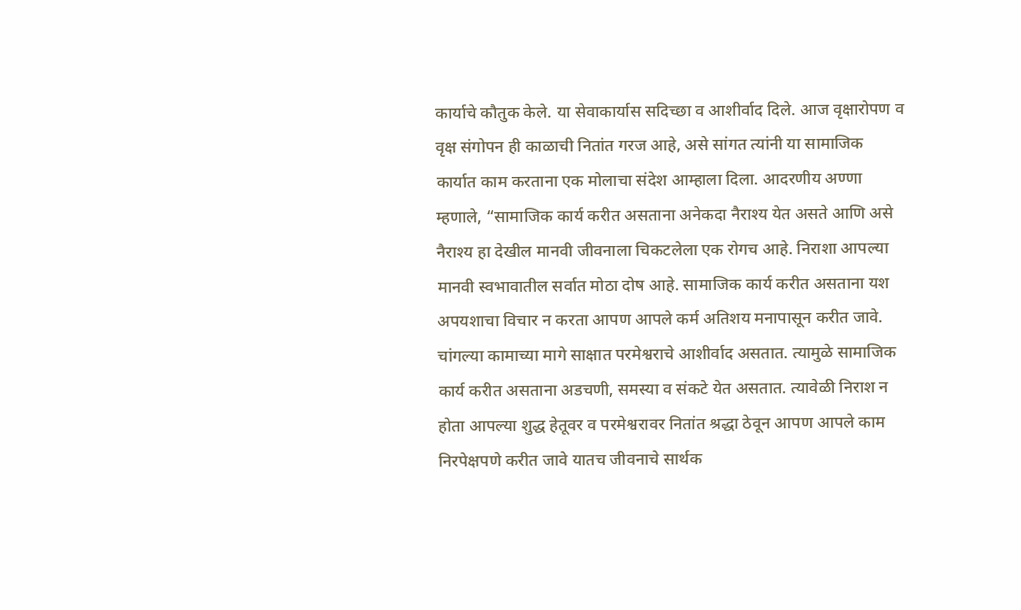कार्याचे कौतुक केले. या सेवाकार्यास सदिच्छा व आशीर्वाद दिले. आज वृक्षारोपण व वृक्ष संगोपन ही काळाची नितांत गरज आहे, असे सांगत त्यांनी या सामाजिक कार्यात काम करताना एक मोलाचा संदेश आम्हाला दिला. आदरणीय अण्णा म्हणाले, “सामाजिक कार्य करीत असताना अनेकदा नैराश्य येत असते आणि असे नैराश्य हा देखील मानवी जीवनाला चिकटलेला एक रोगच आहे. निराशा आपल्या मानवी स्वभावातील सर्वात मोठा दोष आहे. सामाजिक कार्य करीत असताना यश अपयशाचा विचार न करता आपण आपले कर्म अतिशय मनापासून करीत जावे. चांगल्या कामाच्या मागे साक्षात परमेश्वराचे आशीर्वाद असतात. त्यामुळे सामाजिक कार्य करीत असताना अडचणी, समस्या व संकटे येत असतात. त्यावेळी निराश न होता आपल्या शुद्ध हेतूवर व परमेश्वरावर नितांत श्रद्धा ठेवून आपण आपले काम निरपेक्षपणे करीत जावे यातच जीवनाचे सार्थक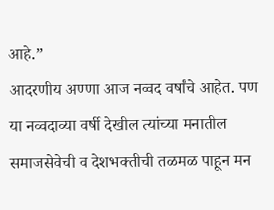आहे.”
आदरणीय अण्णा आज नव्वद वर्षांचे आहेत. पण या नव्वदाव्या वर्षी देखील त्यांच्या मनातील समाजसेवेची व देशभक्तीची तळमळ पाहून मन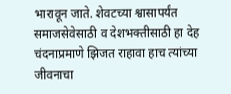भारावून जाते. शेवटच्या श्वासापर्यंत समाजसेवेसाठी व देशभक्तीसाठी हा देह चंदनाप्रमाणे झिजत राहावा हाच त्यांच्या जीवनाचा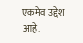एकमेव उद्देश आहे.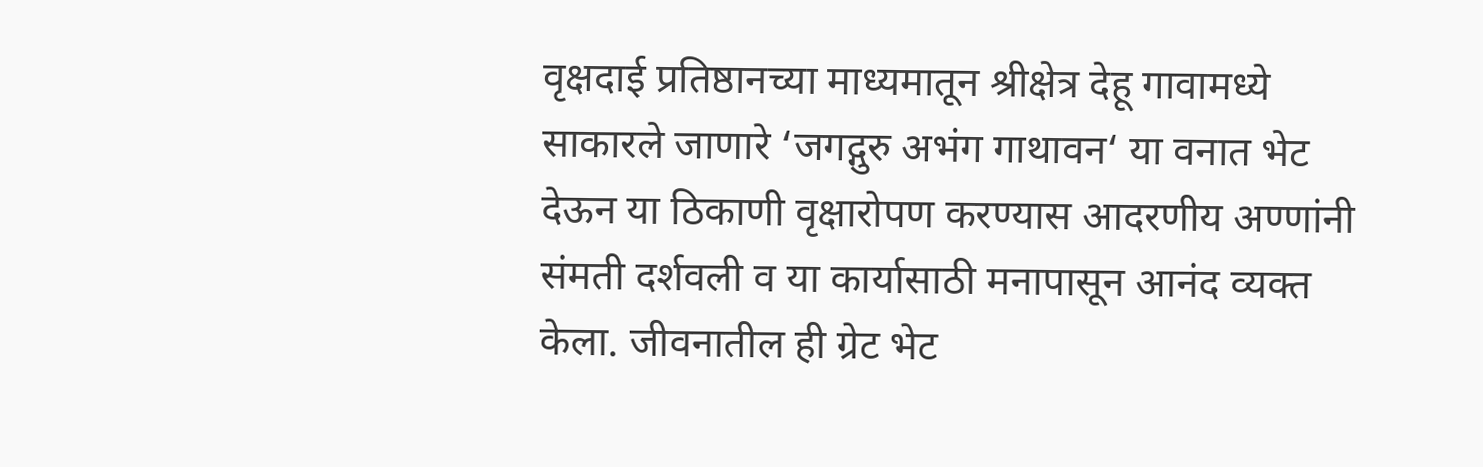वृक्षदाई प्रतिष्ठानच्या माध्यमातून श्रीक्षेत्र देहू गावामध्ये साकारले जाणारे ‘जगद्गुरु अभंग गाथावन‘ या वनात भेट देऊन या ठिकाणी वृक्षारोपण करण्यास आदरणीय अण्णांनी संमती दर्शवली व या कार्यासाठी मनापासून आनंद व्यक्त केला. जीवनातील ही ग्रेट भेट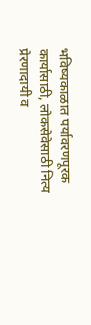भविष्यकाळात पर्यावरणपूरक कार्यासाठी, लोकसेवेसाठी नित्य प्रेरणादायी व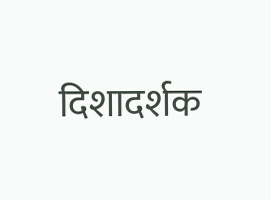दिशादर्शक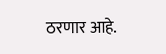ठरणार आहे.